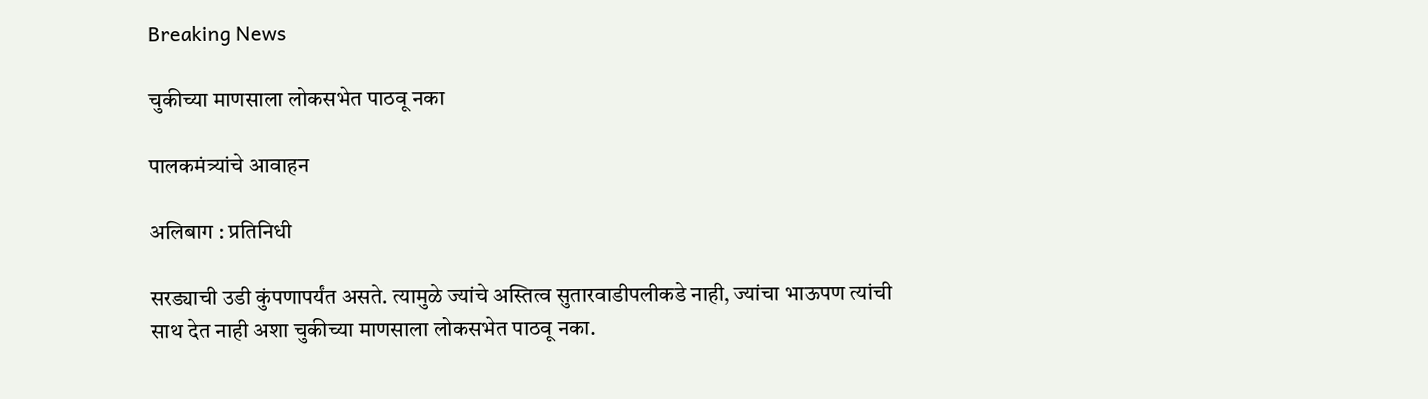Breaking News

चुकीच्या माणसाला लोकसभेत पाठवू नका

पालकमंत्र्यांचे आवाहन

अलिबाग : प्रतिनिधी

सरड्याची उडी कुंपणापर्यंत असते. त्यामुळे ज्यांचे अस्तित्व सुतारवाडीपलीकडे नाही, ज्यांचा भाऊपण त्यांची साथ देत नाही अशा चुकीच्या माणसाला लोकसभेत पाठवू नका.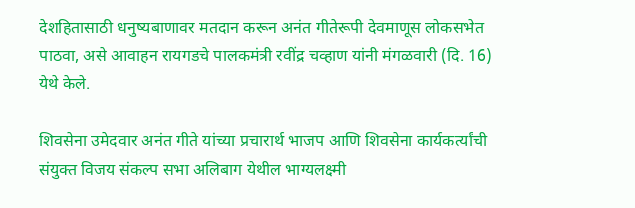देशहितासाठी धनुष्यबाणावर मतदान करून अनंत गीतेरूपी देवमाणूस लोकसभेत पाठवा, असे आवाहन रायगडचे पालकमंत्री रवींद्र चव्हाण यांनी मंगळवारी (दि. 16) येथे केले.

शिवसेना उमेदवार अनंत गीते यांच्या प्रचारार्थ भाजप आणि शिवसेना कार्यकर्त्यांची संयुक्त विजय संकल्प सभा अलिबाग येथील भाग्यलक्ष्मी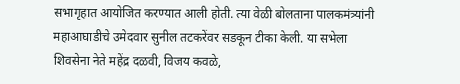सभागृहात आयोजित करण्यात आली होती. त्या वेळी बोलताना पालकमंत्र्यांनी महाआघाडीचे उमेदवार सुनील तटकरेंवर सडकून टीका केली. या सभेला शिवसेना नेते महेंद्र दळवी, विजय कवळे,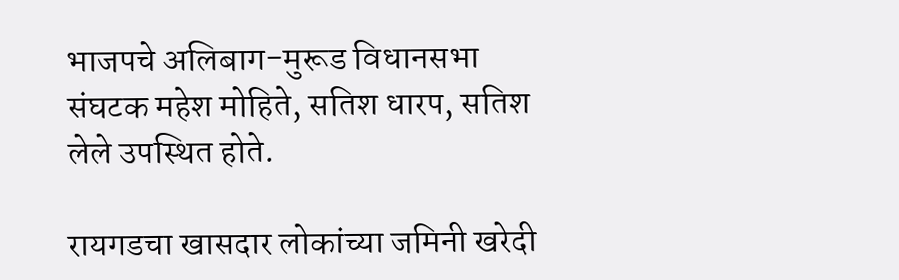भाजपचे अलिबाग-मुरूड विधानसभा संघटक महेश मोहिते, सतिश धारप, सतिश लेले उपस्थित होते.

रायगडचा खासदार लोकांच्या जमिनी खरेदी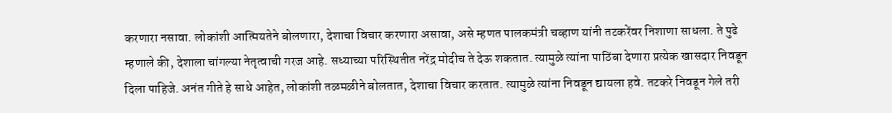करणारा नसावा. लोकांशी आत्मियतेने बोलणारा, देशाचा विचार करणारा असावा, असे म्हणत पालकमंत्री चव्हाण यांनी तटकरेंवर निशाणा साधला. ते पुढे म्हणाले की, देशाला चांगल्या नेतृत्वाची गरज आहे. सध्याच्या परिस्थितीत नरेंद्र मोदीच ते देऊ शकतात. त्यामुळे त्यांना पाठिंबा देणारा प्रत्येक खासदार निवडून दिला पाहिजे. अनंत गीते हे साधे आहेत, लोकांशी तळमळीने बोलतात, देशाचा विचार करतात. त्यामुळे त्यांना निवडून द्यायला हवे. तटकरे निवडून गेले तरी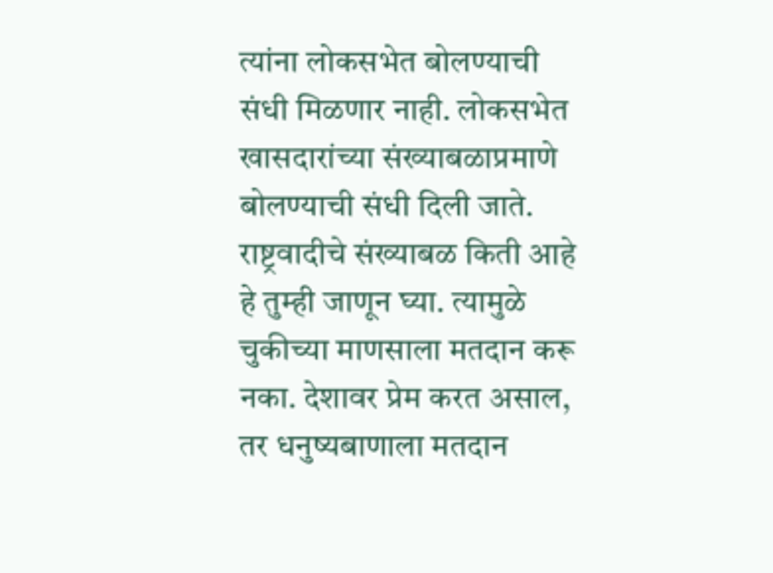त्यांना लोकसभेत बोलण्याची संधी मिळणार नाही. लोकसभेत खासदारांच्या संख्याबळाप्रमाणे बोलण्याची संधी दिली जाते. राष्ट्रवादीचे संख्याबळ किती आहे हे तुम्ही जाणून घ्या. त्यामुळे चुकीच्या माणसाला मतदान करू नका. देशावर प्रेम करत असाल, तर धनुष्यबाणाला मतदान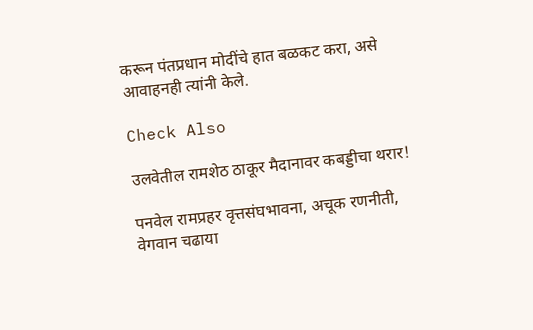करून पंतप्रधान मोदींचे हात बळकट करा, असे आवाहनही त्यांनी केले.

Check Also

उलवेतील रामशेठ ठाकूर मैदानावर कबड्डीचा थरार!

पनवेल रामप्रहर वृत्तसंघभावना, अचूक रणनीती, वेगवान चढाया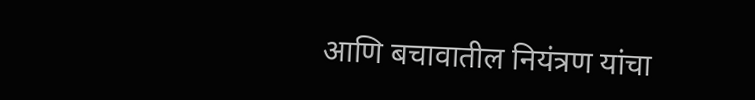आणि बचावातील नियंत्रण यांचा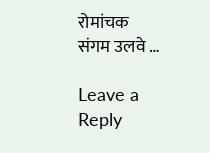रोमांचक संगम उलवे …

Leave a Reply